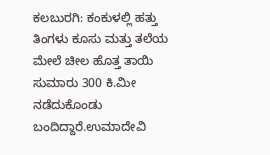ಕಲಬುರಗಿ: ಕಂಕುಳಲ್ಲಿ ಹತ್ತು ತಿಂಗಳು ಕೂಸು ಮತ್ತು ತಲೆಯ ಮೇಲೆ ಚೀಲ ಹೊತ್ತ ತಾಯಿ ಸುಮಾರು 300 ಕಿ.ಮೀ ನಡೆದುಕೊಂಡು ಬಂದಿದ್ದಾರೆ.ಉಮಾದೇವಿ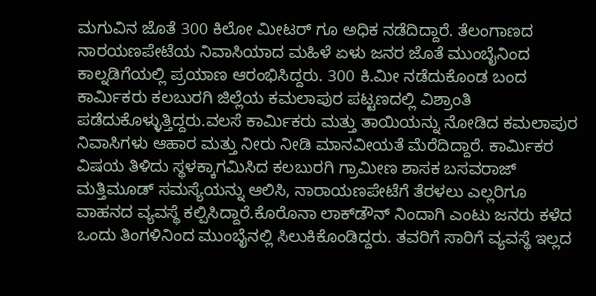ಮಗುವಿನ ಜೊತೆ 300 ಕಿಲೋ ಮೀಟರ್ ಗೂ ಅಧಿಕ ನಡೆದಿದ್ದಾರೆ. ತೆಲಂಗಾಣದ ನಾರಯಣಪೇಟೆಯ ನಿವಾಸಿಯಾದ ಮಹಿಳೆ ಏಳು ಜನರ ಜೊತೆ ಮುಂಬೈನಿಂದ ಕಾಲ್ನಡಿಗೆಯಲ್ಲಿ ಪ್ರಯಾಣ ಆರಂಭಿಸಿದ್ದರು. 300 ಕಿ.ಮೀ ನಡೆದುಕೊಂಡ ಬಂದ ಕಾರ್ಮಿಕರು ಕಲಬುರಗಿ ಜಿಲ್ಲೆಯ ಕಮಲಾಪುರ ಪಟ್ಟಣದಲ್ಲಿ ವಿಶ್ರಾಂತಿ ಪಡೆದುಕೊಳ್ಳುತ್ತಿದ್ದರು.ವಲಸೆ ಕಾರ್ಮಿಕರು ಮತ್ತು ತಾಯಿಯನ್ನು ನೋಡಿದ ಕಮಲಾಪುರ ನಿವಾಸಿಗಳು ಆಹಾರ ಮತ್ತು ನೀರು ನೀಡಿ ಮಾನವೀಯತೆ ಮೆರೆದಿದ್ದಾರೆ. ಕಾರ್ಮಿಕರ ವಿಷಯ ತಿಳಿದು ಸ್ಥಳಕ್ಕಾಗಮಿಸಿದ ಕಲಬುರಗಿ ಗ್ರಾಮೀಣ ಶಾಸಕ ಬಸವರಾಜ್ ಮತ್ತಿಮೂಡ್ ಸಮಸ್ಯೆಯನ್ನು ಆಲಿಸಿ, ನಾರಾಯಣಪೇಟೆಗೆ ತೆರಳಲು ಎಲ್ಲರಿಗೂ ವಾಹನದ ವ್ಯವಸ್ಥೆ ಕಲ್ಪಿಸಿದ್ದಾರೆ.ಕೊರೊನಾ ಲಾಕ್‍ಡೌನ್ ನಿಂದಾಗಿ ಎಂಟು ಜನರು ಕಳೆದ ಒಂದು ತಿಂಗಳಿನಿಂದ ಮುಂಬೈನಲ್ಲಿ ಸಿಲುಕಿಕೊಂಡಿದ್ದರು. ತವರಿಗೆ ಸಾರಿಗೆ ವ್ಯವಸ್ಥೆ ಇಲ್ಲದ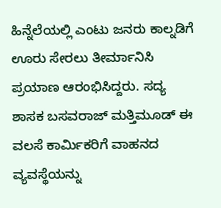ಹಿನ್ನೆಲೆಯಲ್ಲಿ ಎಂಟು ಜನರು ಕಾಲ್ನಡಿಗೆ ಊರು ಸೇರಲು ತೀರ್ಮಾನಿಸಿ ಪ್ರಯಾಣ ಆರಂಭಿಸಿದ್ದರು. ಸದ್ಯ ಶಾಸಕ ಬಸವರಾಜ್ ಮತ್ತಿಮೂಡ್ ಈ ವಲಸೆ ಕಾರ್ಮಿಕರಿಗೆ ವಾಹನದ ವ್ಯವಸ್ಥೆಯನ್ನು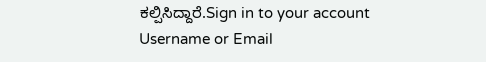ಕಲ್ಪಿಸಿದ್ದಾರೆ.Sign in to your account
Username or Email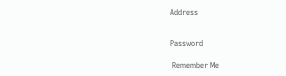Address


Password

 Remember Me